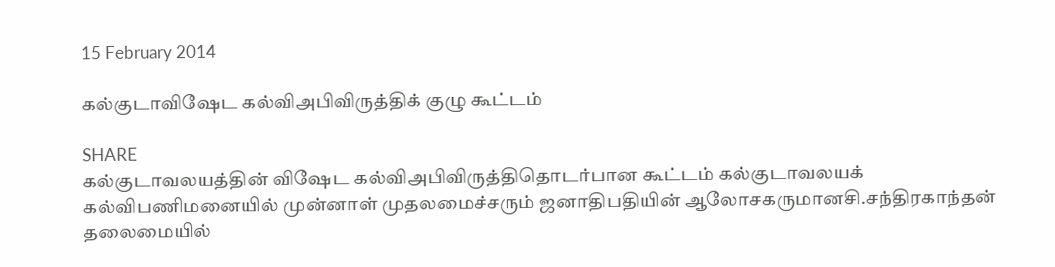15 February 2014

கல்குடாவிஷேட கல்விஅபிவிருத்திக் குழு கூட்டம்

SHARE
கல்குடாவலயத்தின் விஷேட கல்விஅபிவிருத்திதொடர்பான கூட்டம் கல்குடாவலயக் கல்விபணிமனையில் முன்னாள் முதலமைச்சரும் ஜனாதிபதியின் ஆலோசகருமானசி.சந்திரகாந்தன் தலைமையில்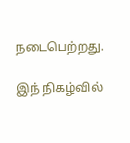நடைபெற்றது.

இந் நிகழ்வில்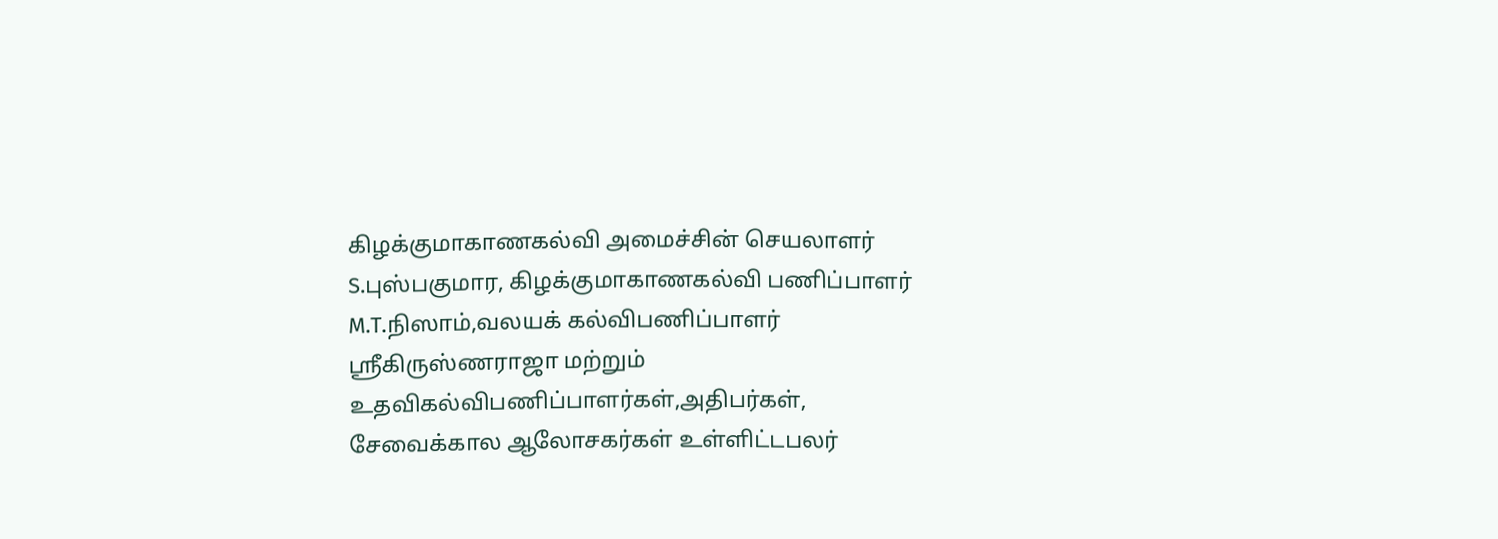கிழக்குமாகாணகல்வி அமைச்சின் செயலாளர் S.புஸ்பகுமார, கிழக்குமாகாணகல்வி பணிப்பாளர் M.T.நிஸாம்,வலயக் கல்விபணிப்பாளர் ஸ்ரீகிருஸ்ணராஜா மற்றும் உதவிகல்விபணிப்பாளர்கள்,அதிபர்கள், சேவைக்கால ஆலோசகர்கள் உள்ளிட்டபலர்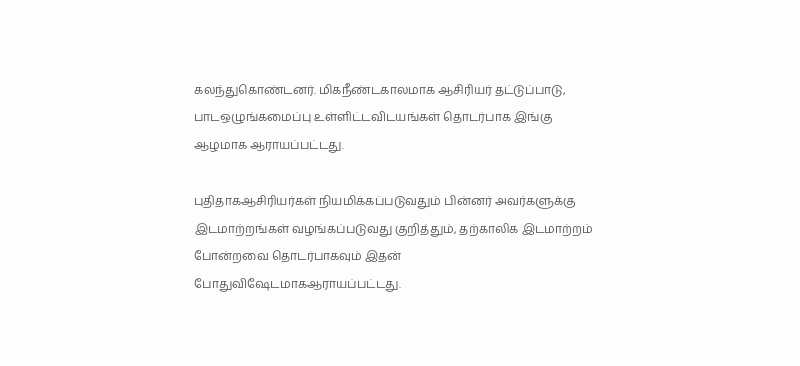கலந்துகொண்டனர். மிகநீண்டகாலமாக ஆசிரியர் தட்டுப்பாடு, பாடஒழுங்கமைப்பு உள்ளிட்டவிடயங்கள் தொடர்பாக இங்கு ஆழமாக ஆராயப்பட்டது.

புதிதாகஆசிரியர்கள் நியமிக்கப்படுவதும் பின்னர் அவர்களுக்கு இடமாற்றங்கள் வழங்கப்படுவது குறித்தும், தற்காலிக இடமாற்றம் போன்றவை தொடர்பாகவும் இதன் போதுவிஷேடமாகஆராயப்பட்டது.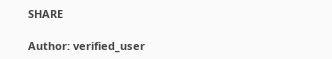SHARE

Author: verified_user